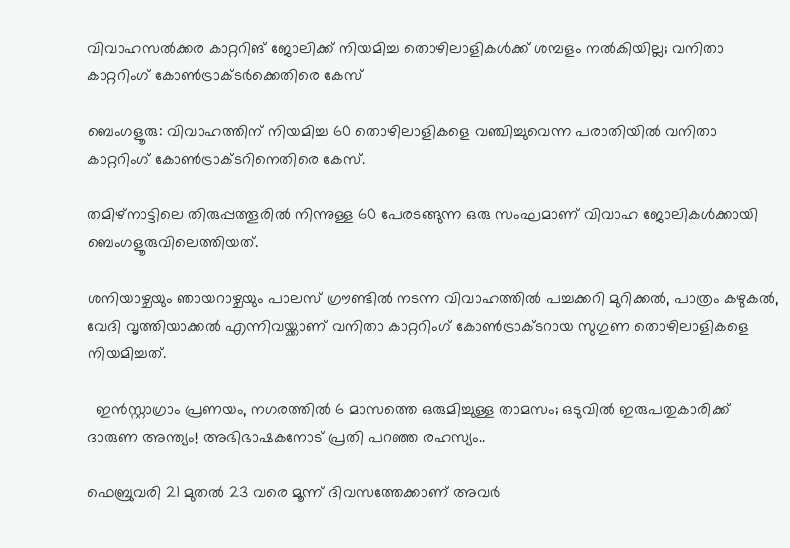വിവാഹസൽക്കര കാറ്ററിങ് ജോലിക്ക് നിയമിച്ച തൊഴിലാളികൾക്ക് ശമ്പളം നൽകിയില്ല; വനിതാ കാറ്ററിംഗ് കോൺട്രാക്ടർക്കെതിരെ കേസ്

ബെംഗളൂരു: വിവാഹത്തിന് നിയമിച്ച 60 തൊഴിലാളികളെ വഞ്ചിച്ചുവെന്ന പരാതിയിൽ വനിതാ കാറ്ററിംഗ് കോൺട്രാക്ടറിനെതിരെ കേസ്.

തമിഴ്‌നാട്ടിലെ തിരുപ്പത്തൂരിൽ നിന്നുള്ള 60 പേരടങ്ങുന്ന ഒരു സംഘമാണ് വിവാഹ ജോലികൾക്കായി ബെംഗളൂരുവിലെത്തിയത്.

ശനിയാഴ്ചയും ഞായറാഴ്ചയും പാലസ് ഗ്രൗണ്ടിൽ നടന്ന വിവാഹത്തിൽ പച്ചക്കറി മുറിക്കൽ, പാത്രം കഴുകൽ, വേദി വൃത്തിയാക്കൽ എന്നിവയ്ക്കാണ് വനിതാ കാറ്ററിംഗ് കോൺട്രാക്ടറായ സുഗുണ തൊഴിലാളികളെ നിയമിച്ചത്.

  ഇൻസ്റ്റാഗ്രാം പ്രണയം, നഗരത്തിൽ 6 മാസത്തെ ഒരുമിച്ചുള്ള താമസം; ഒടുവിൽ ഇരുപതുകാരിക്ക് ദാരുണ അന്ത്യം! അഭിഭാഷകനോട് പ്രതി പറഞ്ഞ രഹസ്യം..

ഫെബ്രുവരി 21 മുതൽ 23 വരെ മൂന്ന് ദിവസത്തേക്കാണ് അവർ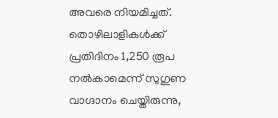അവരെ നിയമിച്ചത്. തൊഴിലാളികൾക്ക് പ്രതിദിനം 1,250 രൂപ നൽകാമെന്ന് സുഗുണ വാഗ്ദാനം ചെയ്തിരുന്നു,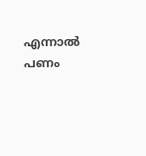എന്നാൽ പണം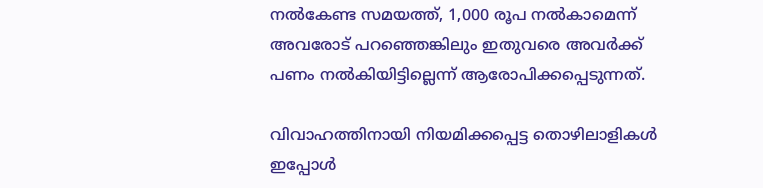നൽകേണ്ട സമയത്ത്, 1,000 രൂപ നൽകാമെന്ന് അവരോട് പറഞ്ഞെങ്കിലും ഇതുവരെ അവർക്ക് പണം നൽകിയിട്ടില്ലെന്ന് ആരോപിക്കപ്പെടുന്നത്.

വിവാഹത്തിനായി നിയമിക്കപ്പെട്ട തൊഴിലാളികൾ ഇപ്പോൾ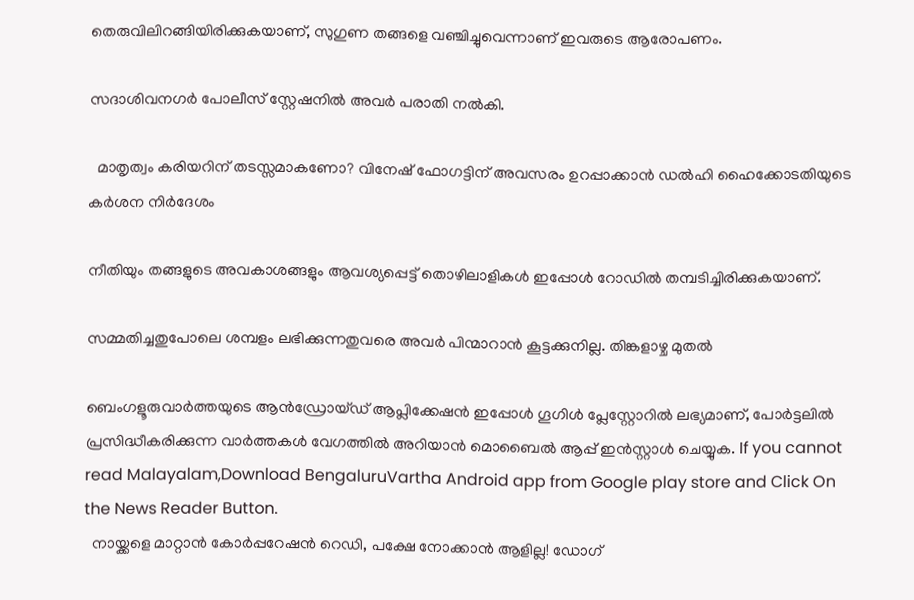തെരുവിലിറങ്ങിയിരിക്കുകയാണ്, സുഗുണ തങ്ങളെ വഞ്ചിച്ചുവെന്നാണ് ഇവരുടെ ആരോപണം.

സദാശിവനഗർ പോലീസ് സ്റ്റേഷനിൽ അവർ പരാതി നൽകി.

  മാതൃത്വം കരിയറിന് തടസ്സമാകണോ? വിനേഷ് ഫോഗട്ടിന് അവസരം ഉറപ്പാക്കാൻ ഡൽഹി ഹൈക്കോടതിയുടെ കർശന നിർദേശം

നീതിയും തങ്ങളുടെ അവകാശങ്ങളും ആവശ്യപ്പെട്ട് തൊഴിലാളികൾ ഇപ്പോൾ റോഡിൽ തമ്പടിച്ചിരിക്കുകയാണ്.

സമ്മതിച്ചതുപോലെ ശമ്പളം ലഭിക്കുന്നതുവരെ അവർ പിന്മാറാൻ കൂട്ടക്കുനില്ല. തിങ്കളാഴ്ച മുതൽ

ബെംഗളൂരുവാർത്തയുടെ ആൻഡ്രോയ്ഡ് ആപ്ലിക്കേഷൻ ഇപ്പോൾ ഗൂഗിൾ പ്ലേസ്റ്റോറിൽ ലഭ്യമാണ്, പോർട്ടലിൽ പ്രസിദ്ധീകരിക്കുന്ന വാർത്തകൾ വേഗത്തിൽ അറിയാൻ മൊബൈൽ ആപ്പ് ഇൻസ്റ്റാൾ ചെയ്യുക. If you cannot read Malayalam,Download BengaluruVartha Android app from Google play store and Click On the News Reader Button.
  നായ്ക്കളെ മാറ്റാൻ കോർപ്പറേഷൻ റെഡി, പക്ഷേ നോക്കാൻ ആളില്ല! ഡോഗ്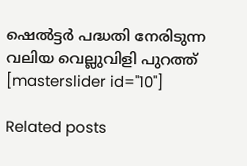ഷെൽട്ടർ പദ്ധതി നേരിടുന്ന വലിയ വെല്ലുവിളി പുറത്ത്
[masterslider id="10"]

Related posts